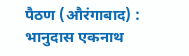पैठण (औरंगाबाद) : भानुदास एकनाथ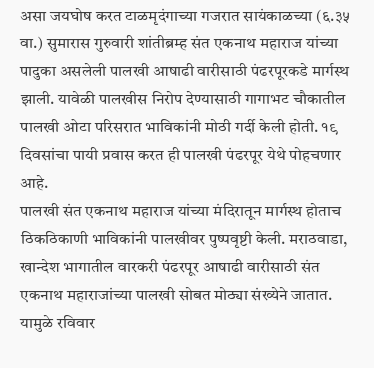असा जयघोष करत टाळमृदंगाच्या गजरात सायंकाळच्या (६.३५ वा.) सुमारास गुरुवारी शांतीब्रम्ह संत एकनाथ महाराज यांच्या पादुका असलेली पालखी आषाढी वारीसाठी पंढरपूरकडे मार्गस्थ झाली. यावेळी पालखीस निरोप देण्यासाठी गागाभट चौकातील पालखी ओटा परिसरात भाविकांनी मोठी गर्दी केली होती. १९ दिवसांचा पायी प्रवास करत ही पालखी पंढरपूर येथे पोहचणार आहे.
पालखी संत एकनाथ महाराज यांच्या मंदिरातून मार्गस्थ होताच ठिकठिकाणी भाविकांनी पालखीवर पुष्पवृष्टी केली. मराठवाडा, खान्देश भागातील वारकरी पंढरपूर आषाढी वारीसाठी संत एकनाथ महाराजांच्या पालखी सोबत मोठ्या संख्येने जातात. यामुळे रविवार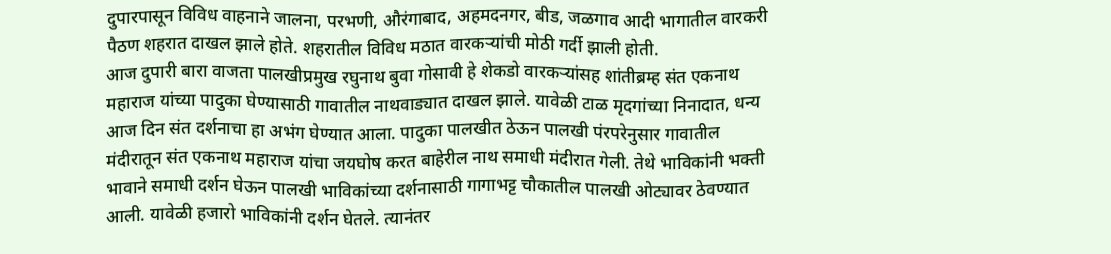दुपारपासून विविध वाहनाने जालना, परभणी, औरंगाबाद, अहमदनगर, बीड, जळगाव आदी भागातील वारकरी पैठण शहरात दाखल झाले होते. शहरातील विविध मठात वारकऱ्यांची मोठी गर्दी झाली होती.
आज दुपारी बारा वाजता पालखीप्रमुख रघुनाथ बुवा गोसावी हे शेकडो वारकऱ्यांसह शांतीब्रम्ह संत एकनाथ महाराज यांच्या पादुका घेण्यासाठी गावातील नाथवाड्यात दाखल झाले. यावेळी टाळ मृदगांच्या निनादात, धन्य आज दिन संत दर्शनाचा हा अभंग घेण्यात आला. पादुका पालखीत ठेऊन पालखी पंरपरेनुसार गावातील मंदीरातून संत एकनाथ महाराज यांचा जयघोष करत बाहेरील नाथ समाधी मंदीरात गेली. तेथे भाविकांनी भक्ती भावाने समाधी दर्शन घेऊन पालखी भाविकांच्या दर्शनासाठी गागाभट्ट चौकातील पालखी ओट्यावर ठेवण्यात आली. यावेळी हजारो भाविकांनी दर्शन घेतले. त्यानंतर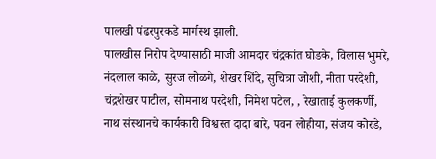पालखी पंढरपुरकडे मार्गस्थ झाली.
पालखीस निरोप देण्यासाठी माजी आमदार चंद्रकांत घोडके, विलास भुमरे, नंदलाल काळे, सुरज लोळगे, शेखर शिंदे, सुचित्रा जोशी, नीता परदेशी, चंद्रशेखर पाटील, सोमनाथ परदेशी, निमेश पटेल, , रेखाताई कुलकर्णी, नाथ संस्थानचे कार्यकारी विश्वस्त दादा बारे, पवन लोहीया, संजय कोरडे,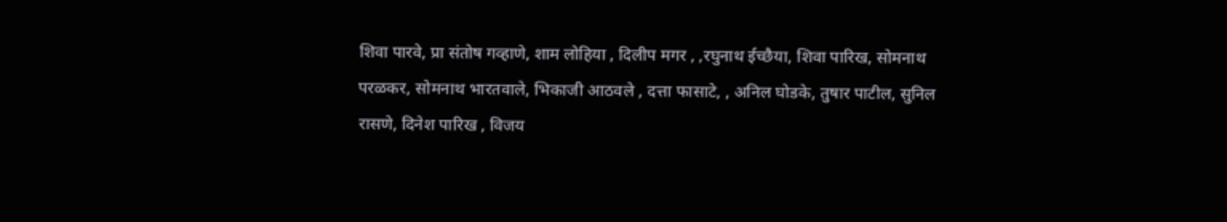शिवा पारवे, प्रा संतोष गव्हाणे, शाम लोहिया , दिलीप मगर , ,रघुनाथ ईच्छैया, शिवा पारिख, सोमनाथ परळकर, सोमनाथ भारतवाले, भिकाजी आठवले , दत्ता फासाटे, , अनिल घोडके, तुषार पाटील, सुनिल रासणे, दिनेश पारिख , विजय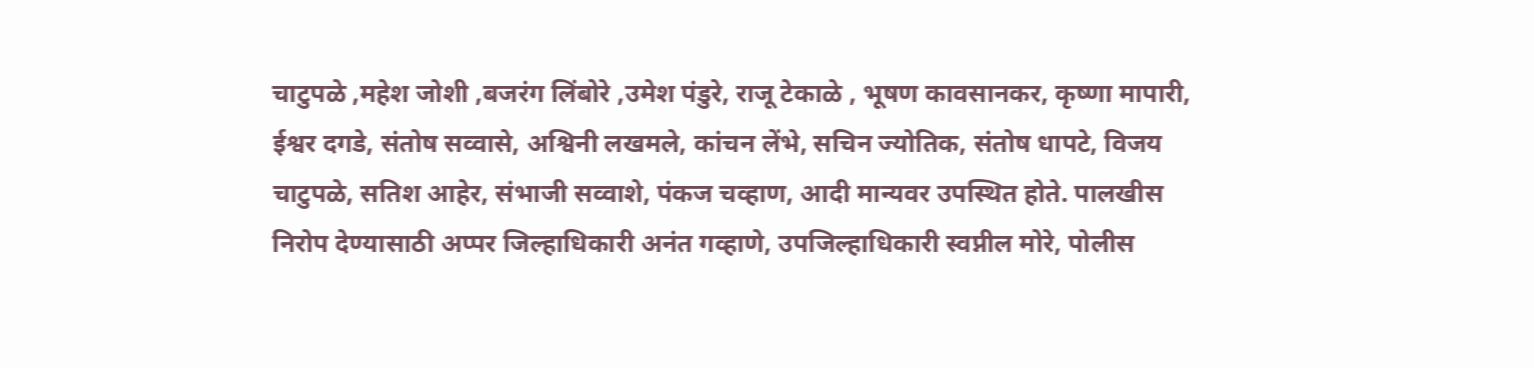चाटुपळे ,महेश जोशी ,बजरंग लिंबोरे ,उमेश पंडुरे, राजू टेकाळे , भूषण कावसानकर, कृष्णा मापारी, ईश्वर दगडे, संतोष सव्वासे, अश्विनी लखमले, कांचन लेंभे, सचिन ज्योतिक, संतोष धापटे, विजय चाटुपळे, सतिश आहेर, संभाजी सव्वाशे, पंकज चव्हाण, आदी मान्यवर उपस्थित होते. पालखीस निरोप देण्यासाठी अप्पर जिल्हाधिकारी अनंत गव्हाणे, उपजिल्हाधिकारी स्वप्नील मोरे, पोलीस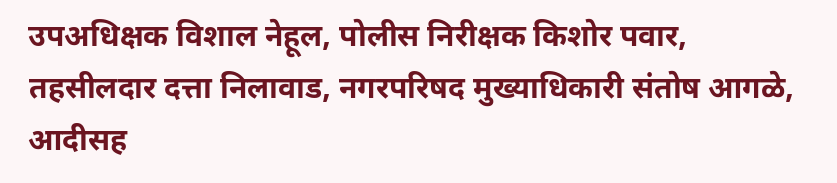उपअधिक्षक विशाल नेहूल, पोलीस निरीक्षक किशोर पवार, तहसीलदार दत्ता निलावाड, नगरपरिषद मुख्याधिकारी संतोष आगळे, आदीसह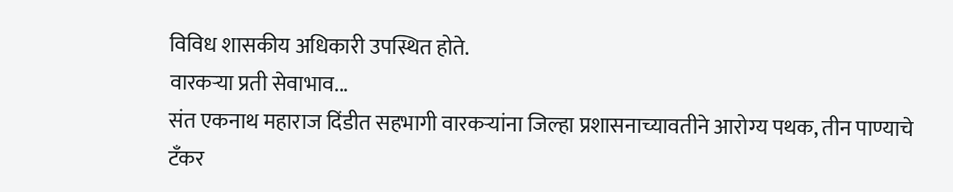विविध शासकीय अधिकारी उपस्थित होते.
वारकऱ्या प्रती सेवाभाव...
संत एकनाथ महाराज दिंडीत सहभागी वारकऱ्यांना जिल्हा प्रशासनाच्यावतीने आरोग्य पथक, तीन पाण्याचे टँकर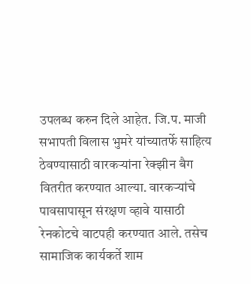उपलब्ध करुन दिले आहेत. जि.प. माजी सभापती विलास भुमरे यांच्यातर्फे साहित्य ठेवण्यासाठी वारकऱ्यांना रेक्झीन बैग वितरीत करण्यात आल्या. वारकऱ्यांचे पावसापासून संरक्षण व्हावे यासाठी रेनकोटचे वाटपही करण्यात आले. तसेच सामाजिक कार्यकर्ते शाम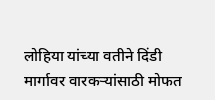लोहिया यांच्या वतीने दिंडी मार्गावर वारकऱ्यांसाठी मोफत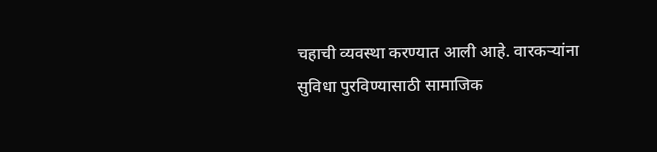चहाची व्यवस्था करण्यात आली आहे. वारकऱ्यांना सुविधा पुरविण्यासाठी सामाजिक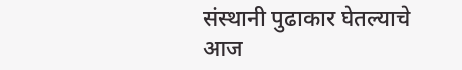संस्थानी पुढाकार घेतल्याचे आज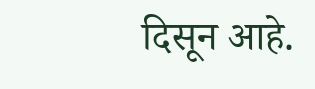दिसून आहे.